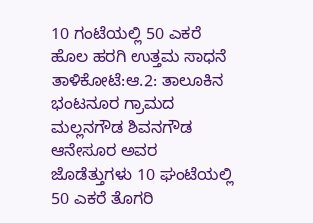10 ಗಂಟೆಯಲ್ಲಿ 50 ಎಕರೆ ಹೊಲ ಹರಗಿ ಉತ್ತಮ ಸಾಧನೆ
ತಾಳಿಕೋಟೆ:ಆ.2: ತಾಲೂಕಿನ ಭಂಟನೂರ ಗ್ರಾಮದ ಮಲ್ಲನಗೌಡ ಶಿವನಗೌಡ ಆನೇಸೂರ ಅವರ ಜೊಡೆತ್ತುಗಳು 10 ಘಂಟೆಯಲ್ಲಿ 50 ಎಕರೆ ತೊಗರಿ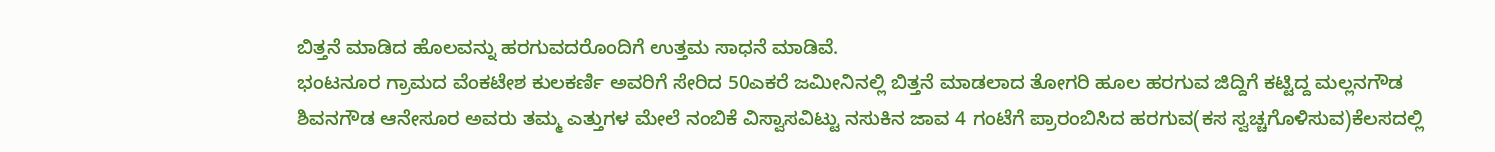ಬಿತ್ತನೆ ಮಾಡಿದ ಹೊಲವನ್ನು ಹರಗುವದರೊಂದಿಗೆ ಉತ್ತಮ ಸಾಧನೆ ಮಾಡಿವೆ.
ಭಂಟನೂರ ಗ್ರಾಮದ ವೆಂಕಟೇಶ ಕುಲಕರ್ಣಿ ಅವರಿಗೆ ಸೇರಿದ 50ಎಕರೆ ಜಮೀನಿನಲ್ಲಿ ಬಿತ್ತನೆ ಮಾಡಲಾದ ತೋಗರಿ ಹೂಲ ಹರಗುವ ಜಿದ್ದಿಗೆ ಕಟ್ಟಿದ್ದ ಮಲ್ಲನಗೌಡ ಶಿವನಗೌಡ ಆನೇಸೂರ ಅವರು ತಮ್ಮ ಎತ್ತುಗಳ ಮೇಲೆ ನಂಬಿಕೆ ವಿಸ್ವಾಸವಿಟ್ಟು ನಸುಕಿನ ಜಾವ 4 ಗಂಟೆಗೆ ಪ್ರಾರಂಬಿಸಿದ ಹರಗುವ(ಕಸ ಸ್ವಚ್ಚಗೊಳಿಸುವ)ಕೆಲಸದಲ್ಲಿ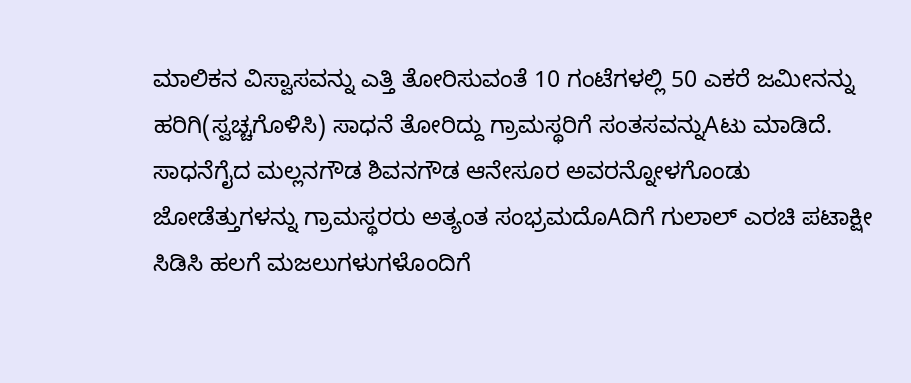ಮಾಲಿಕನ ವಿಸ್ವಾಸವನ್ನು ಎತ್ತಿ ತೋರಿಸುವಂತೆ 10 ಗಂಟೆಗಳಲ್ಲಿ 50 ಎಕರೆ ಜಮೀನನ್ನು ಹರಿಗಿ(ಸ್ವಚ್ಚಗೊಳಿಸಿ) ಸಾಧನೆ ತೋರಿದ್ದು ಗ್ರಾಮಸ್ಥರಿಗೆ ಸಂತಸವನ್ನುAಟು ಮಾಡಿದೆ.
ಸಾಧನೆಗೈದ ಮಲ್ಲನಗೌಡ ಶಿವನಗೌಡ ಆನೇಸೂರ ಅವರನ್ನೋಳಗೊಂಡು ಜೋಡೆತ್ತುಗಳನ್ನು ಗ್ರಾಮಸ್ಥರರು ಅತ್ಯಂತ ಸಂಭ್ರಮದೊAದಿಗೆ ಗುಲಾಲ್ ಎರಚಿ ಪಟಾಕ್ಷೀ ಸಿಡಿಸಿ ಹಲಗೆ ಮಜಲುಗಳುಗಳೊಂದಿಗೆ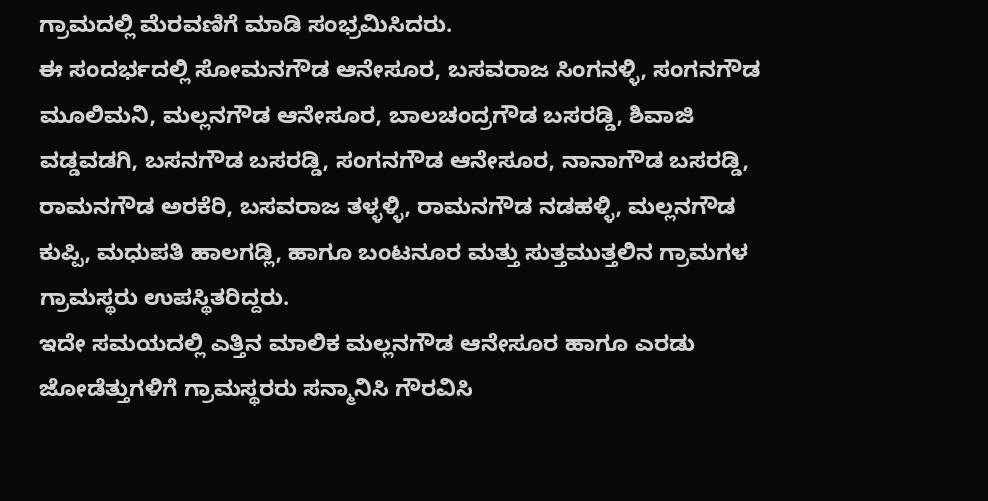ಗ್ರಾಮದಲ್ಲಿ ಮೆರವಣಿಗೆ ಮಾಡಿ ಸಂಭ್ರಮಿಸಿದರು.
ಈ ಸಂದರ್ಭದಲ್ಲಿ ಸೋಮನಗೌಡ ಆನೇಸೂರ, ಬಸವರಾಜ ಸಿಂಗನಳ್ಳಿ, ಸಂಗನಗೌಡ ಮೂಲಿಮನಿ, ಮಲ್ಲನಗೌಡ ಆನೇಸೂರ, ಬಾಲಚಂದ್ರಗೌಡ ಬಸರಡ್ಡಿ, ಶಿವಾಜಿ ವಡ್ಡವಡಗಿ, ಬಸನಗೌಡ ಬಸರಡ್ಡಿ, ಸಂಗನಗೌಡ ಆನೇಸೂರ, ನಾನಾಗೌಡ ಬಸರಡ್ಡಿ, ರಾಮನಗೌಡ ಅರಕೆರಿ, ಬಸವರಾಜ ತಳ್ಳಳ್ಳಿ, ರಾಮನಗೌಡ ನಡಹಳ್ಳಿ, ಮಲ್ಲನಗೌಡ ಕುಪ್ಪಿ, ಮಧುಪತಿ ಹಾಲಗಡ್ಲಿ, ಹಾಗೂ ಬಂಟನೂರ ಮತ್ತು ಸುತ್ತಮುತ್ತಲಿನ ಗ್ರಾಮಗಳ ಗ್ರಾಮಸ್ಥರು ಉಪಸ್ಥಿತರಿದ್ದರು.
ಇದೇ ಸಮಯದಲ್ಲಿ ಎತ್ತಿನ ಮಾಲಿಕ ಮಲ್ಲನಗೌಡ ಆನೇಸೂರ ಹಾಗೂ ಎರಡು ಜೋಡೆತ್ತುಗಳಿಗೆ ಗ್ರಾಮಸ್ಥರರು ಸನ್ಮಾನಿಸಿ ಗೌರವಿಸಿ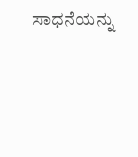ಸಾಧನೆಯನ್ನು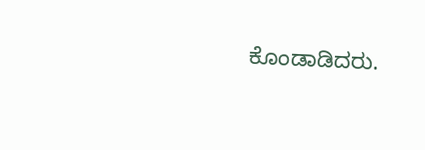ಕೊಂಡಾಡಿದರು.